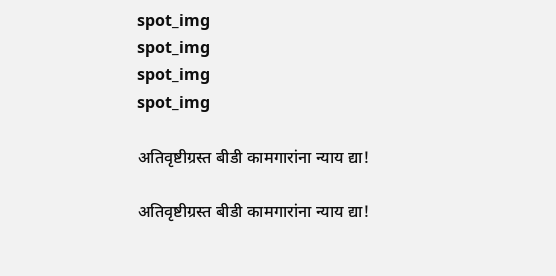spot_img
spot_img
spot_img
spot_img

अतिवृष्टीग्रस्त बीडी कामगारांना न्याय द्या!

अतिवृष्टीग्रस्त बीडी कामगारांना न्याय द्या!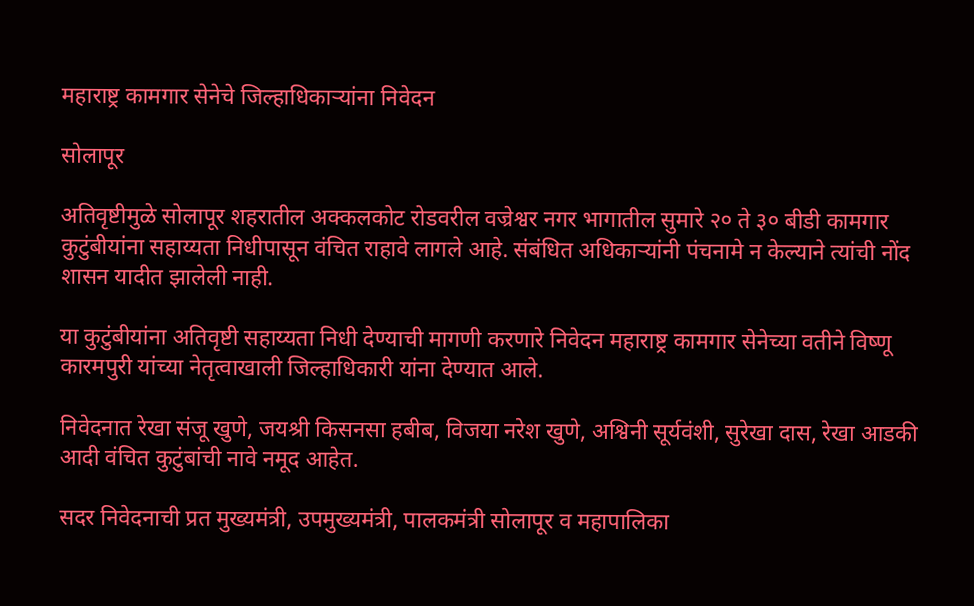महाराष्ट्र कामगार सेनेचे जिल्हाधिकाऱ्यांना निवेदन

सोलापूर

अतिवृष्टीमुळे सोलापूर शहरातील अक्कलकोट रोडवरील वज्रेश्वर नगर भागातील सुमारे २० ते ३० बीडी कामगार कुटुंबीयांना सहाय्यता निधीपासून वंचित राहावे लागले आहे. संबंधित अधिकाऱ्यांनी पंचनामे न केल्याने त्यांची नोंद शासन यादीत झालेली नाही.

या कुटुंबीयांना अतिवृष्टी सहाय्यता निधी देण्याची मागणी करणारे निवेदन महाराष्ट्र कामगार सेनेच्या वतीने विष्णू कारमपुरी यांच्या नेतृत्वाखाली जिल्हाधिकारी यांना देण्यात आले.

निवेदनात रेखा संजू खुणे, जयश्री किसनसा हबीब, विजया नरेश खुणे, अश्विनी सूर्यवंशी, सुरेखा दास, रेखा आडकी आदी वंचित कुटुंबांची नावे नमूद आहेत.

सदर निवेदनाची प्रत मुख्यमंत्री, उपमुख्यमंत्री, पालकमंत्री सोलापूर व महापालिका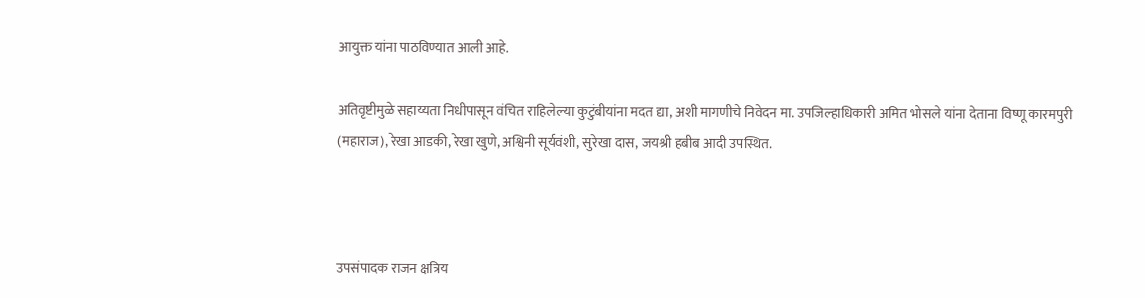आयुक्त यांना पाठविण्यात आली आहे.

अतिवृष्टीमुळे सहाय्यता निधीपासून वंचित राहिलेल्या कुटुंबीयांना मदत द्या, अशी मागणीचे निवेदन मा. उपजिल्हाधिकारी अमित भोसले यांना देताना विष्णू कारमपुरी (महाराज), रेखा आडकी, रेखा खुणे, अश्विनी सूर्यवंशी, सुरेखा दास, जयश्री हबीब आदी उपस्थित.



उपसंपादक राजन क्षत्रिय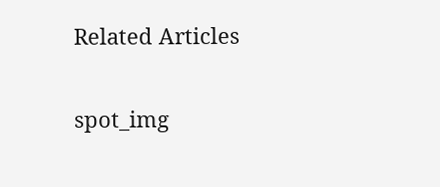Related Articles

spot_img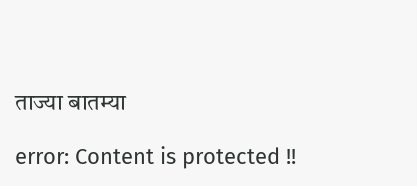ताज्या बातम्या

error: Content is protected !!